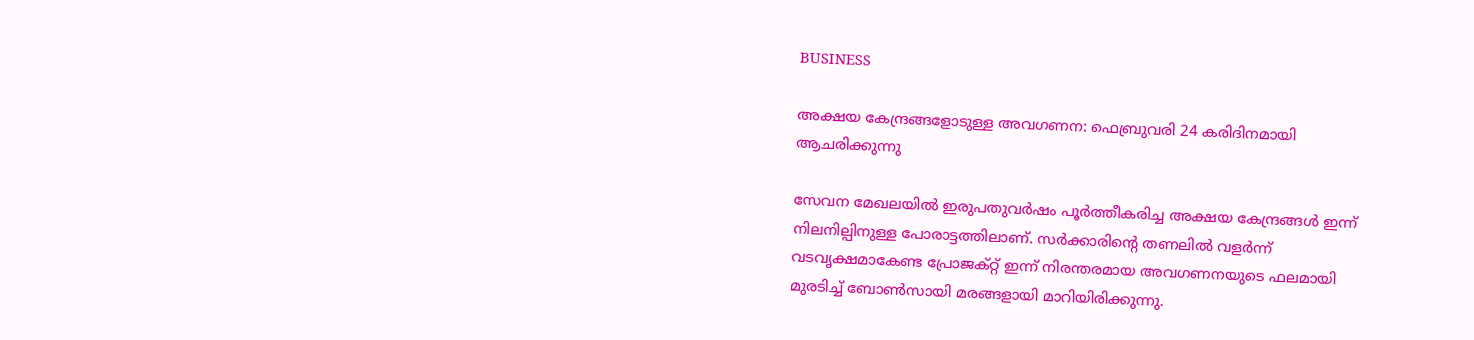BUSINESS

അക്ഷയ കേന്ദ്രങ്ങളോടുള്ള അവഗണന: ഫെബ്രുവരി 24 കരിദിനമായി ആചരിക്കുന്നു

സേവന മേഖലയില്‍ ഇരുപതുവര്‍ഷം പൂര്‍ത്തീകരിച്ച അക്ഷയ കേന്ദ്രങ്ങള്‍ ഇന്ന് നിലനില്പിനുള്ള പോരാട്ടത്തിലാണ്. സര്‍ക്കാരിന്റെ തണലില്‍ വളര്‍ന്ന് വടവൃക്ഷമാകേണ്ട പ്രോജക്റ്റ് ഇന്ന് നിരന്തരമായ അവഗണനയുടെ ഫലമായി മുരടിച്ച് ബോണ്‍സായി മരങ്ങളായി മാറിയിരിക്കുന്നു.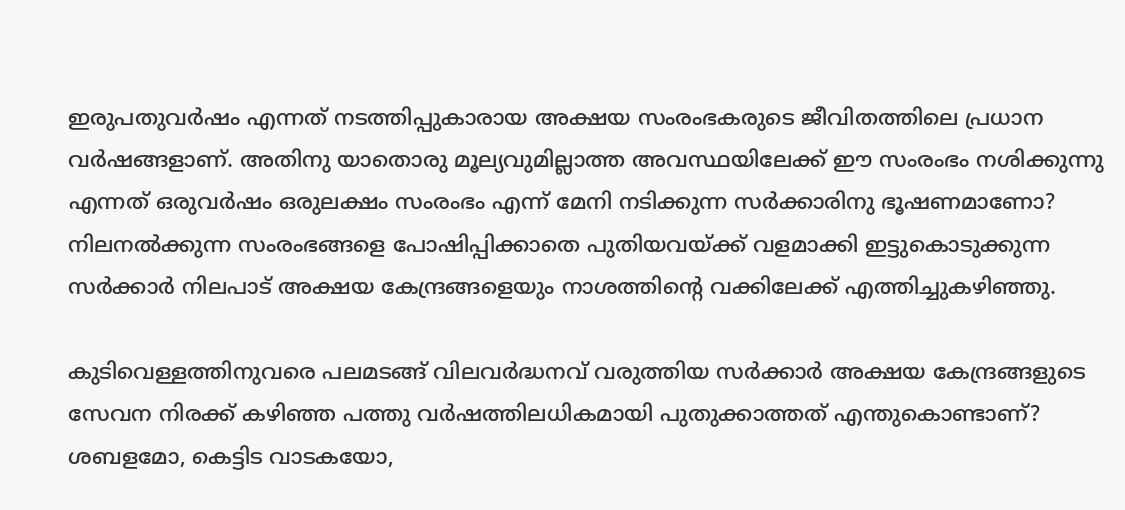ഇരുപതുവര്‍ഷം എന്നത് നടത്തിപ്പുകാരായ അക്ഷയ സംരംഭകരുടെ ജീവിതത്തിലെ പ്രധാന വര്‍ഷങ്ങളാണ്. അതിനു യാതൊരു മൂല്യവുമില്ലാത്ത അവസ്ഥയിലേക്ക് ഈ സംരംഭം നശിക്കുന്നു എന്നത് ഒരുവര്‍ഷം ഒരുലക്ഷം സംരംഭം എന്ന് മേനി നടിക്കുന്ന സര്‍ക്കാരിനു ഭൂഷണമാണോ? നിലനല്‍ക്കുന്ന സംരംഭങ്ങളെ പോഷിപ്പിക്കാതെ പുതിയവയ്ക്ക് വളമാക്കി ഇട്ടുകൊടുക്കുന്ന സര്‍ക്കാര്‍ നിലപാട് അക്ഷയ കേന്ദ്രങ്ങളെയും നാശത്തിന്റെ വക്കിലേക്ക് എത്തിച്ചുകഴിഞ്ഞു.

കുടിവെള്ളത്തിനുവരെ പലമടങ്ങ് വിലവര്‍ദ്ധനവ് വരുത്തിയ സര്‍ക്കാര്‍ അക്ഷയ കേന്ദ്രങ്ങളുടെ സേവന നിരക്ക് കഴിഞ്ഞ പത്തു വര്‍ഷത്തിലധികമായി പുതുക്കാത്തത് എന്തുകൊണ്ടാണ്? ശബളമോ, കെട്ടിട വാടകയോ,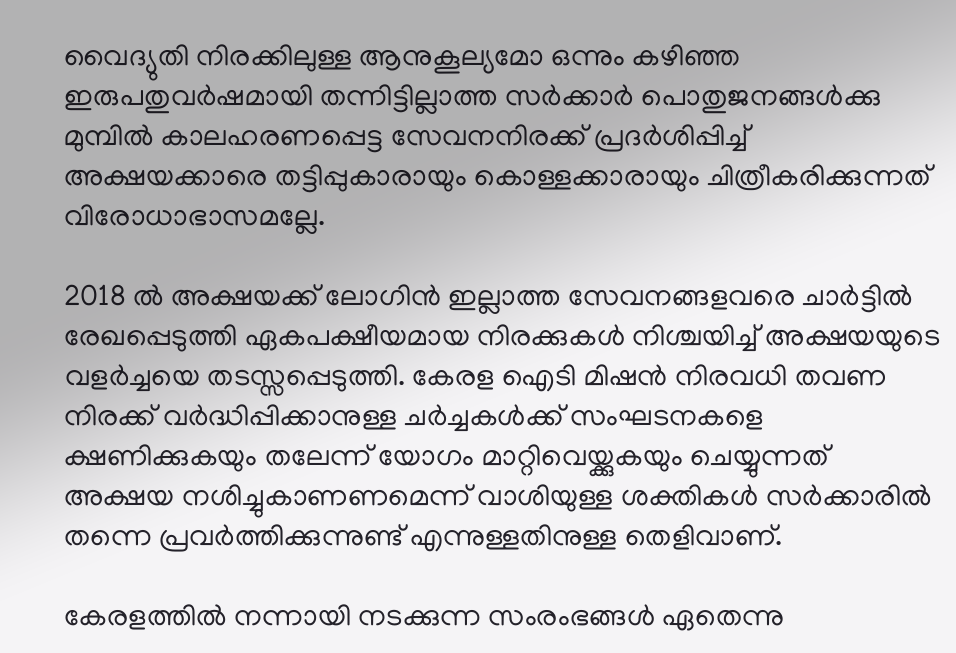വൈദ്യുതി നിരക്കിലുള്ള ആനുകൂല്യമോ ഒന്നും കഴിഞ്ഞ ഇരുപതുവര്‍ഷമായി തന്നിട്ടില്ലാത്ത സര്‍ക്കാര്‍ പൊതുജനങ്ങള്‍ക്കു മുമ്പില്‍ കാലഹരണപ്പെട്ട സേവനനിരക്ക് പ്രദര്‍ശിപ്പിച്ച് അക്ഷയക്കാരെ തട്ടിപ്പുകാരായും കൊള്ളക്കാരായും ചിത്രീകരിക്കുന്നത് വിരോധാഭാസമല്ലേ.

2018 ല്‍ അക്ഷയക്ക് ലോഗിന്‍ ഇല്ലാത്ത സേവനങ്ങളവരെ ചാര്‍ട്ടില്‍ രേഖപ്പെടുത്തി ഏകപക്ഷീയമായ നിരക്കുകള്‍ നിശ്ചയിച്ച് അക്ഷയയുടെ വളര്‍ച്ചയെ തടസ്സപ്പെടുത്തി. കേരള ഐടി മിഷന്‍ നിരവധി തവണ നിരക്ക് വര്‍ദ്ധിപ്പിക്കാനുള്ള ചര്‍ച്ചകള്‍ക്ക് സംഘടനകളെ ക്ഷണിക്കുകയും തലേന്ന് യോഗം മാറ്റിവെയ്ക്കുകയും ചെയ്യുന്നത് അക്ഷയ നശിച്ചുകാണണമെന്ന് വാശിയുള്ള ശക്തികള്‍ സര്‍ക്കാരില്‍ തന്നെ പ്രവര്‍ത്തിക്കുന്നുണ്ട് എന്നുള്ളതിനുള്ള തെളിവാണ്.

കേരളത്തില്‍ നന്നായി നടക്കുന്ന സംരംഭങ്ങള്‍ ഏതെന്നു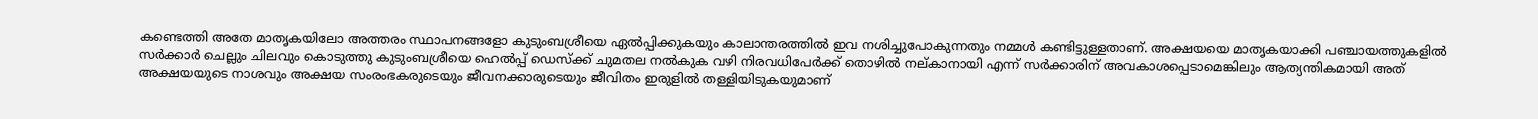കണ്ടെത്തി അതേ മാതൃകയിലോ അത്തരം സ്ഥാപനങ്ങളോ കുടുംബശ്രീയെ ഏല്‍പ്പിക്കുകയും കാലാന്തരത്തില്‍ ഇവ നശിച്ചുപോകുന്നതും നമ്മള്‍ കണ്ടിട്ടുള്ളതാണ്. അക്ഷയയെ മാതൃകയാക്കി പഞ്ചായത്തുകളില്‍ സര്‍ക്കാര്‍ ചെല്ലും ചിലവും കൊടുത്തു കുടുംബശ്രീയെ ഹെല്‍പ്പ് ഡെസ്ക്ക് ചുമതല നല്‍കുക വഴി നിരവധിപേര്‍ക്ക് തൊഴില്‍ നല്കാനായി എന്ന് സര്‍ക്കാരിന് അവകാശപ്പെടാമെങ്കിലും ആത്യന്തികമായി അത് അക്ഷയയുടെ നാശവും അക്ഷയ സംരംഭകരുടെയും ജീവനക്കാരുടെയും ജീവിതം ഇരുളില്‍ തള്ളിയിടുകയുമാണ്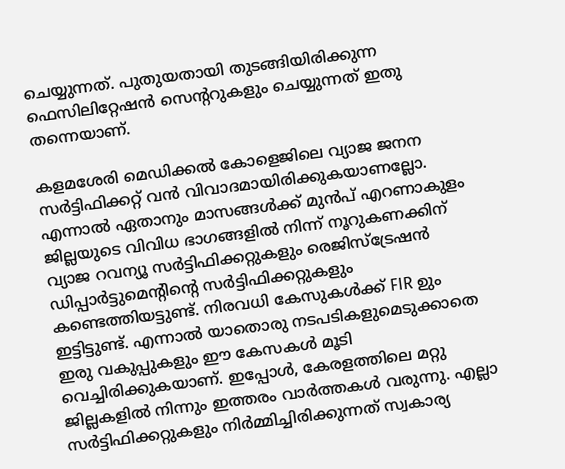ചെയ്യുന്നത്. പുതുയതായി തുടങ്ങിയിരിക്കുന്ന ഫെസിലിറ്റേഷന്‍ സെന്ററുകളും ചെയ്യുന്നത് ഇതു തന്നെയാണ്.

കളമശേരി മെഡിക്കല്‍ കോളെജിലെ വ്യാജ ജനന സര്‍ട്ടിഫിക്കറ്റ് വന്‍ വിവാദമായിരിക്കുകയാണല്ലോ. എന്നാല്‍ ഏതാനും മാസങ്ങള്‍ക്ക് മുന്‍പ് എറണാകുളം ജില്ലയുടെ വിവിധ ഭാഗങ്ങളില്‍ നിന്ന് നൂറുകണക്കിന് വ്യാജ റവന്യൂ സര്‍ട്ടിഫിക്കറ്റുകളും രെജിസ്ട്രേഷന്‍ ഡിപ്പാര്‍ട്ടുമെന്റിന്റെ സര്‍ട്ടിഫിക്കറ്റുകളും കണ്ടെത്തിയട്ടുണ്ട്. നിരവധി കേസുകള്‍ക്ക് FIR ഉും ഇട്ടിട്ടുണ്ട്. എന്നാൽ യാതൊരു നടപടികളുമെടുക്കാതെ ഇരു വകുപ്പുകളും ഈ കേസകള്‍ മൂടി വെച്ചിരിക്കുകയാണ്. ഇപ്പോള്‍, കേരളത്തിലെ മറ്റു ജില്ലകളില്‍ നിന്നും ഇത്തരം വാര്‍ത്തകള്‍ വരുന്നു. എല്ലാ സര്‍ട്ടിഫിക്കറ്റുകളും നിര്‍മ്മിച്ചിരിക്കുന്നത് സ്വകാര്യ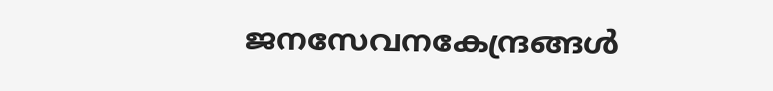ജനസേവനകേന്ദ്രങ്ങള്‍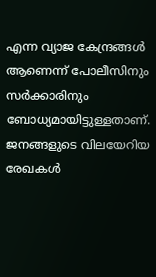എന്ന വ്യാജ കേന്ദ്രങ്ങള്‍ ആണെന്ന് പോലീസിനും സര്‍ക്കാരിനും ബോധ്യമായിട്ടുള്ളതാണ്. ജനങ്ങളുടെ വിലയേറിയ രേഖകൾ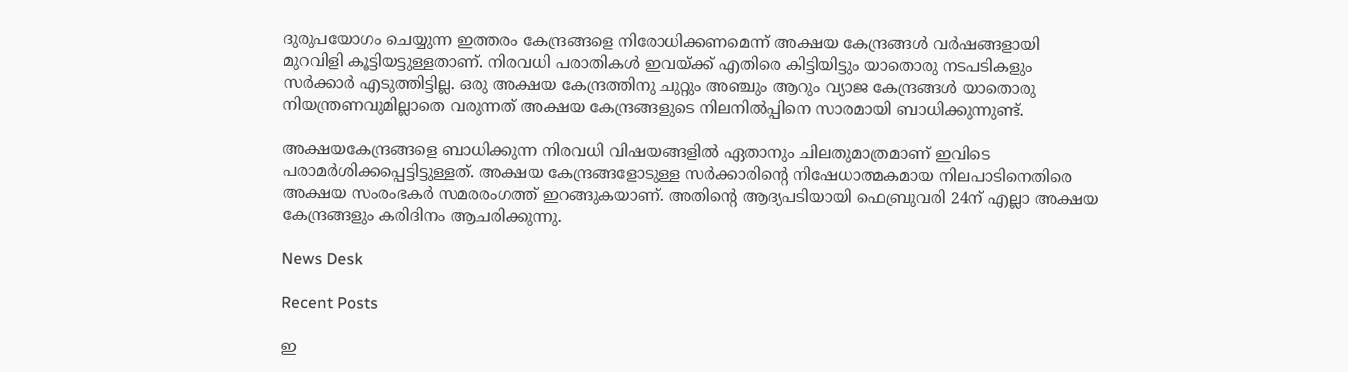ദുരുപയോഗം ചെയ്യുന്ന ഇത്തരം കേന്ദ്രങ്ങളെ നിരോധിക്കണമെന്ന് അക്ഷയ കേന്ദ്രങ്ങള്‍ വര്‍ഷങ്ങളായി മുറവിളി കൂട്ടിയട്ടുള്ളതാണ്. നിരവധി പരാതികള്‍ ഇവയ്ക്ക് എതിരെ കിട്ടിയിട്ടും യാതൊരു നടപടികളും സര്‍ക്കാര്‍ എടുത്തിട്ടില്ല. ഒരു അക്ഷയ കേന്ദ്രത്തിനു ചുറ്റും അഞ്ചും ആറും വ്യാജ കേന്ദ്രങ്ങള്‍ യാതൊരു നിയന്ത്രണവുമില്ലാതെ വരുന്നത് അക്ഷയ കേന്ദ്രങ്ങളുടെ നിലനില്‍പ്പിനെ സാരമായി ബാധിക്കുന്നുണ്ട്.

അക്ഷയകേന്ദ്രങ്ങളെ ബാധിക്കുന്ന നിരവധി വിഷയങ്ങളില്‍ ഏതാനും ചിലതുമാത്രമാണ് ഇവിടെ പരാമര്‍ശിക്കപ്പെട്ടിട്ടുള്ളത്. അക്ഷയ കേന്ദ്രങ്ങളോടുള്ള സര്‍ക്കാരിന്റെ നിഷേധാത്മകമായ നിലപാടിനെതിരെ അക്ഷയ സംരംഭകര്‍ സമരരംഗത്ത് ഇറങ്ങുകയാണ്. അതിന്റെ ആദ്യപടിയായി ഫെബ്രുവരി 24ന് എല്ലാ അക്ഷയ കേന്ദ്രങ്ങളും കരിദിനം ആചരിക്കുന്നു.

News Desk

Recent Posts

ഇ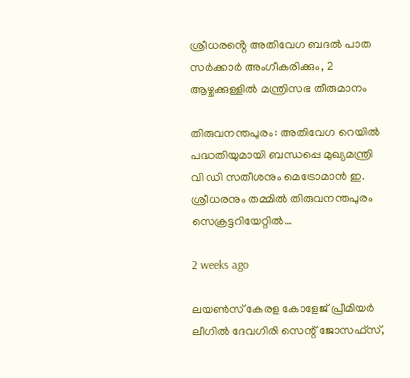ശ്രീധരൻ്റെ അതിവേഗ ബദൽ പാത സർക്കാർ അംഗീകരിക്കും, 2 ആഴ്ചക്കുള്ളിൽ മന്ത്രിസഭ തീരുമാനം

തിരുവനന്തപുരം: അതിവേഗ റെയിൽ പദ്ധതിയുമായി ബന്ധപ്പെ മുഖ്യമന്ത്രി വി ഡി സതീശനും മെട്രോമാൻ ഇ. ശ്രീധരനും തമ്മിൽ തിരുവനന്തപുരം സെക്രട്ടറിയേറ്റിൽ…

2 weeks ago

ലയൺസ് കേരള കോളേജ് പ്രീമിയർ ലീഗിൽ ദേവഗിരി സെന്റ് ജോസഫ്സ്,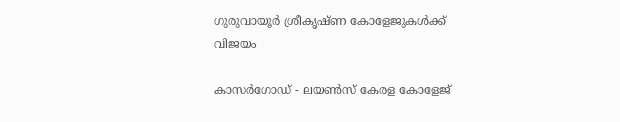ഗുരുവായൂർ ശ്രീകൃഷ്ണ കോളേജുകൾക്ക് വിജയം

കാസർഗോഡ് - ലയൺസ് കേരള കോളേജ്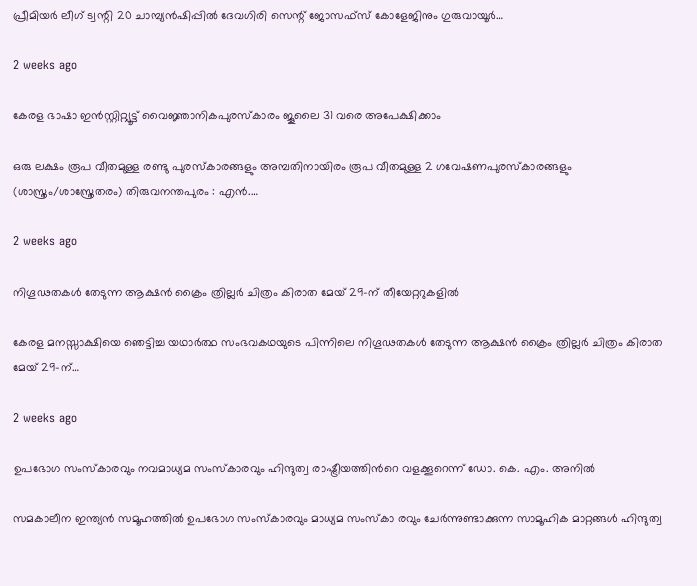പ്രീമിയർ ലീഗ് ട്വന്റി 20 ചാമ്പ്യൻഷിപ്പിൽ ദേവഗിരി സെന്റ് ജോസഫ്സ് കോളേജിനും ഗുരുവായൂർ…

2 weeks ago

കേരള ഭാഷാ ഇൻസ്റ്റിറ്റ്യൂട്ട് വൈജ്ഞാനികപുരസ്കാരം ജൂലൈ 31 വരെ അപേക്ഷിക്കാം

ഒരു ലക്ഷം രൂപ വീതമുള്ള രണ്ടു പുരസ്കാരങ്ങളും അമ്പതിനായിരം രൂപ വീതമുള്ള 2 ഗവേഷണപുരസ്കാരങ്ങളും (ശാസ്ത്രം/ശാസ്ത്രേതരം) തിരുവനന്തപുരം : എൻ.…

2 weeks ago

നിഗൂഢതകൾ തേടുന്ന ആക്ഷൻ ക്രൈം ത്രില്ലർ ചിത്രം കിരാത മേയ് 29-ന് തീയേറ്ററുകളിൽ

കേരള മനസ്സാക്ഷിയെ ഞെട്ടിച്ച യഥാർത്ഥ സംഭവകഥയുടെ പിന്നിലെ നിഗൂഢതകൾ തേടുന്ന ആക്ഷൻ ക്രൈം ത്രില്ലർ ചിത്രം കിരാത മേയ് 29-ന്…

2 weeks ago

ഉപഭോഗ സംസ്കാരവും നവമാധ്യമ സംസ്കാരവും ഹിന്ദുത്വ രാഷ്ട്രീയത്തിന്‍റെ വളക്കൂറെന്ന് ഡോ. കെ. എം. അനില്‍

സമകാലീന ഇന്ത്യന്‍ സമൂഹത്തില്‍ ഉപഭോഗ സംസ്കാരവും മാധ്യമ സംസ്കാ രവും ചേര്‍ന്നുണ്ടാക്കുന്ന സാമൂഹിക മാറ്റങ്ങള്‍ ഹിന്ദുത്വ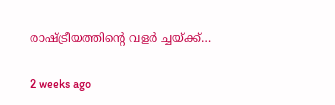രാഷ്ട്രീയത്തിന്‍റെ വളര്‍ ച്ചയ്ക്ക്…

2 weeks ago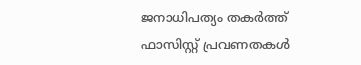ജനാധിപത്യം തകര്‍ത്ത് ഫാസിസ്റ്റ് പ്രവണതകള്‍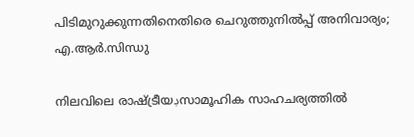പിടിമുറുക്കുന്നതിനെതിരെ ചെറുത്തുനില്‍പ്പ് അനിവാര്യം; എ.ആര്‍.സിന്ധു

നിലവിലെ രാഷ്ട്രീയڊസാമൂഹിക സാഹചര്യത്തില്‍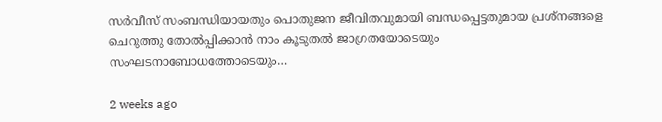സര്‍വീസ് സംബന്ധിയായതും പൊതുജന ജീവിതവുമായി ബന്ധപ്പെട്ടതുമായ പ്രശ്നങ്ങളെ ചെറുത്തു തോല്‍പ്പിക്കാന്‍ നാം കൂടുതല്‍ ജാഗ്രതയോടെയും സംഘടനാബോധത്തോടെയും…

2 weeks ago